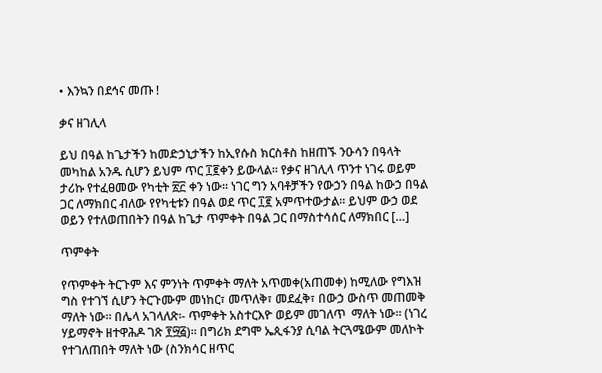• እንኳን በደኅና መጡ !

ቃና ዘገሊላ

ይህ በዓል ከጌታችን ከመድኃኒታችን ከኢየሱስ ክርስቶስ ከዘጠኙ ንዑሳን በዓላት መካከል አንዱ ሲሆን ይህም ጥር ፲፪ቀን ይውላል፡፡ የቃና ዘገሊላ ጥንተ ነገሩ ወይም ታሪኩ የተፈፀመው የካቲት ፳፫ ቀን ነው፡፡ ነገር ግን አባቶቻችን የውኃን በዓል ከውኃ በዓል ጋር ለማክበር ብለው የየካቲቱን በዓል ወደ ጥር ፲፪ አምጥተውታል፡፡ ይህም ውኃ ወደ ወይን የተለወጠበትን በዓል ከጌታ ጥምቀት በዓል ጋር በማስተሳሰር ለማክበር […]

ጥምቀት

የጥምቀት ትርጉም እና ምንነት ጥምቀት ማለት አጥመቀ(አጠመቀ) ከሚለው የግእዝ ግስ የተገኘ ሲሆን ትርጉሙም መነከር፣ መጥለቅ፣ መደፈቅ፣ በውኃ ውስጥ መጠመቅ ማለት ነው። በሌላ አገላለጽ፡- ጥምቀት አስተርእዮ ወይም መገለጥ  ማለት ነው። (ነገረ ሃይማኖት ዘተዋሕዶ ገጽ ፻፵፭)። በግሪክ ደግሞ ኤጲፋንያ ሲባል ትርጓሜውም መለኮት የተገለጠበት ማለት ነው (ስንክሳር ዘጥር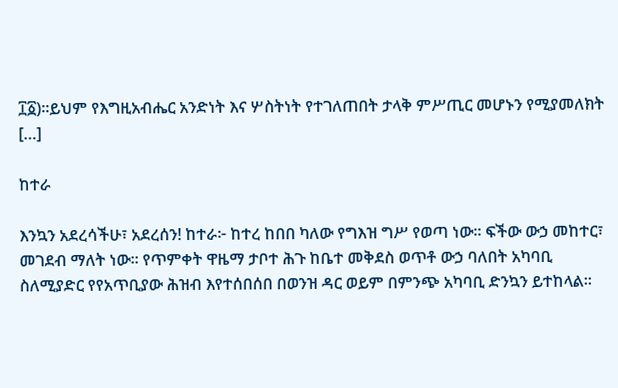፲፩)።ይህም የእግዚአብሔር አንድነት እና ሦስትነት የተገለጠበት ታላቅ ምሥጢር መሆኑን የሚያመለክት […]

ከተራ

እንኳን አደረሳችሁ፣ አደረሰን! ከተራ፦ ከተረ ከበበ ካለው የግእዝ ግሥ የወጣ ነው፡፡ ፍችው ውኃ መከተር፣ መገደብ ማለት ነው፡፡ የጥምቀት ዋዜማ ታቦተ ሕጉ ከቤተ መቅደስ ወጥቶ ውኃ ባለበት አካባቢ ስለሚያድር የየአጥቢያው ሕዝብ እየተሰበሰበ በወንዝ ዳር ወይም በምንጭ አካባቢ ድንኳን ይተከላል፡፡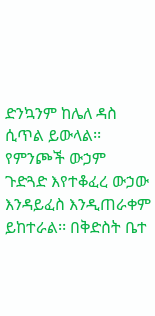ድንኳንም ከሌለ ዳስ ሲጥል ይውላል፡፡ የምንጮች ውኃም ጉድጓድ እየተቆፈረ ውኃው እንዳይፈስ እንዲጠራቀም ይከተራል፡፡ በቅድስት ቤተ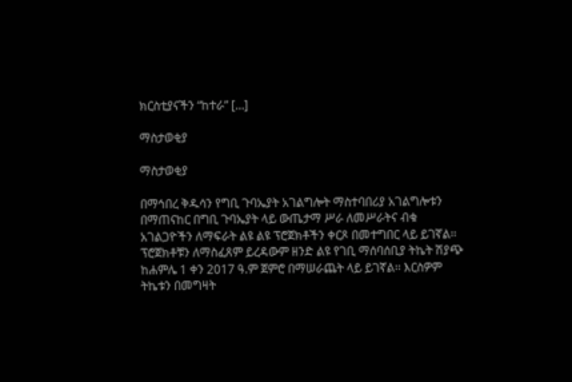ክርስቲያናችን “ከተራ” […]

ማስታወቂያ

ማስታወቂያ

በማኅበረ ቅዱሳን የግቢ ጉባኤያት አገልግሎት ማስተባበሪያ አገልግሎቱን በማጠናከር በግቢ ጉባኤያት ላይ ውጤታማ ሥራ ለመሥራትና ብቁ አገልጋዮችን ለማፍራት ልዩ ልዩ ፕሮጀክቶችን ቀርጾ በመተግበር ላይ ይገኛል፡፡ ፕሮጀክቶቹን ለማስፈጸም ይረዳውም ዘንድ ልዩ የገቢ ማሰባሰቢያ ትኬት ሽያጭ ከሐምሌ 1 ቀን 2017 ዓ.ም ጀምሮ በማሠራጨት ላይ ይገኛል፡፡ እርስዎም ትኬቱን በመግዛት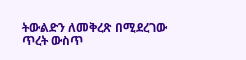ትውልድን ለመቅረጽ በሚደረገው ጥረት ውስጥ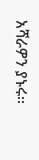አሻራዎን ያኑሩ፡፡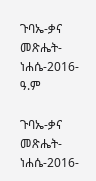ጉባኤ-ቃና መጽሔት-ነሐሴ-2016-ዓ.ም

ጉባኤ-ቃና መጽሔት-ነሐሴ-2016-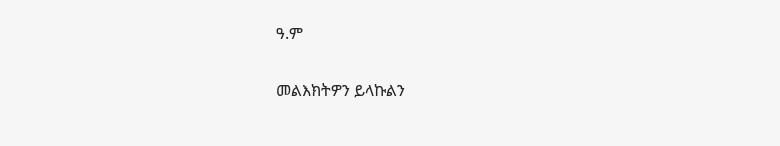ዓ.ም

መልእክትዎን ይላኩልን